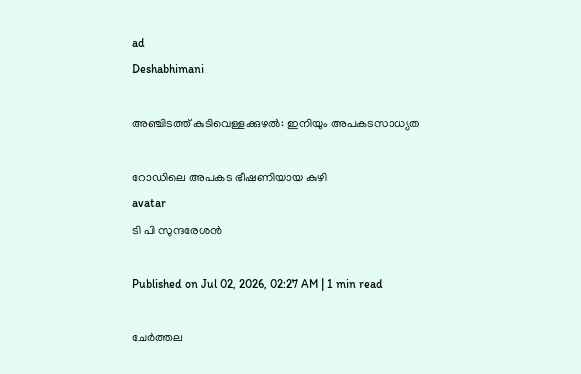ad
Deshabhimani

അഞ്ചിടത്ത്‌ കുടിവെള്ളക്കുഴൽ: ഇനിയും അപകടസാധ്യത

റോഡിലെ അപകട ഭീഷണിയായ കുഴി
avatar
ടി പി സുന്ദരേശൻ

Published on Jul 02, 2026, 02:27 AM | 1 min read

ചേർത്തല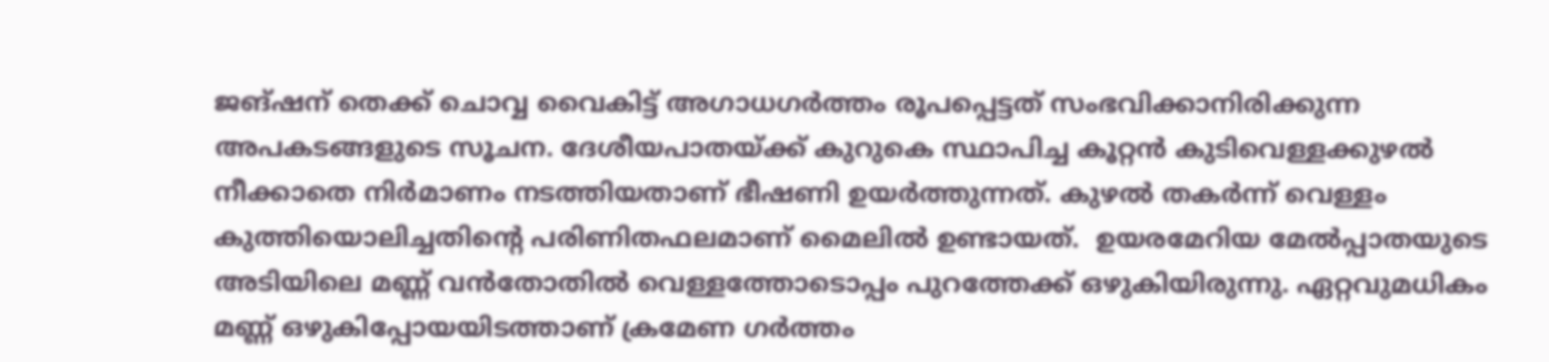ജങ്‌ഷന്‌ തെക്ക്‌ ചൊവ്വ വൈകിട്ട്‌ അഗാധഗർത്തം രൂപപ്പെട്ടത്‌ സംഭവിക്കാനിരിക്കുന്ന അപകടങ്ങളുടെ സൂചന. ദേശീയപാതയ്‌ക്ക്‌ കുറുകെ സ്ഥാപിച്ച കൂറ്റൻ കുടിവെള്ളക്കുഴൽ നീക്കാതെ നിർമാണം നടത്തിയതാണ്‌ ഭീഷണി ഉയർത്തുന്നത്‌. കുഴൽ തകർന്ന്‌ വെള്ളം കുത്തിയൊലിച്ചതിന്റെ പരിണിതഫലമാണ്‌ മൈലിൽ ഉണ്ടായത്‌.  ഉയരമേറിയ മേൽപ്പാതയുടെ അടിയിലെ മണ്ണ്‌ വൻതോതിൽ വെള്ളത്തോടൊപ്പം പുറത്തേക്ക്‌ ഒഴുകിയിരുന്നു. ഏറ്റവുമധികം മണ്ണ്‌ ഒഴുകിപ്പോയയിടത്താണ്‌ ക്രമേണ ഗർത്തം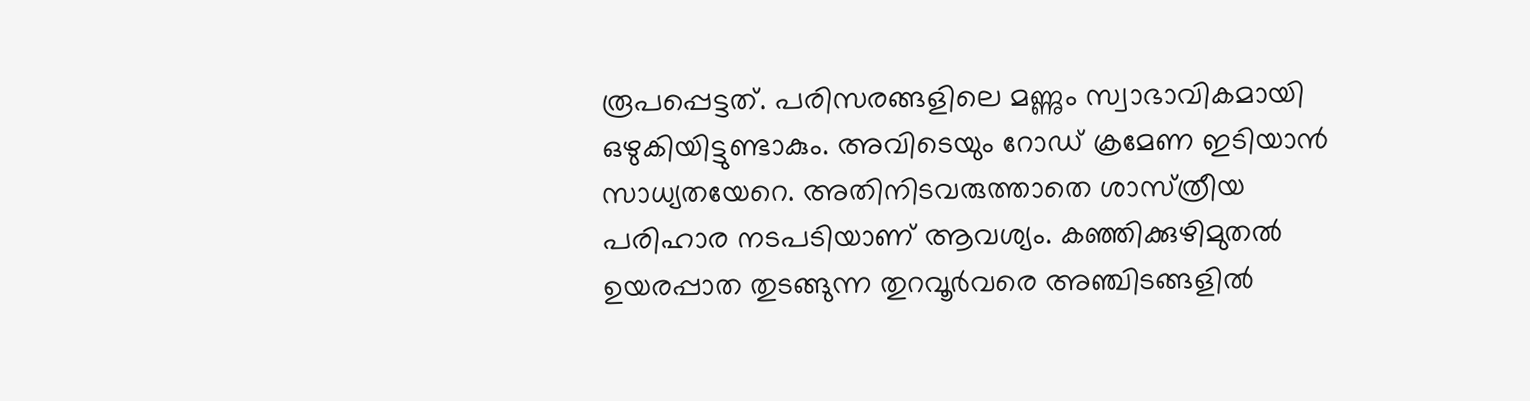രൂപപ്പെട്ടത്‌. പരിസരങ്ങളിലെ മണ്ണും സ്വാഭാവികമായി ഒഴുകിയിട്ടുണ്ടാകും. അവിടെയും റോഡ്‌ ക്രമേണ ഇടിയാൻ സാധ്യതയേറെ. അതിനിടവരുത്താതെ ശാസ്‌ത്രീയ പരിഹാര നടപടിയാണ്‌ ആവശ്യം. കഞ്ഞിക്കുഴിമുതൽ ഉയരപ്പാത തുടങ്ങുന്ന തുറവൂർവരെ അഞ്ചിടങ്ങളിൽ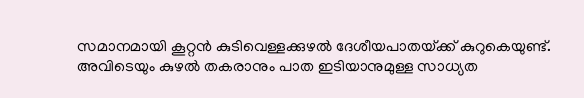സമാനമായി കൂറ്റൻ കുടിവെള്ളക്കുഴൽ ദേശീയപാതയ്‌ക്ക്‌ കുറുകെയുണ്ട്‌. അവിടെയും കുഴൽ തകരാനും പാത ഇടിയാനുമുള്ള സാധ്യത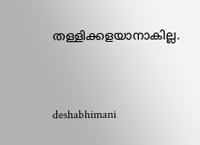തള്ളിക്കളയാനാകില്ല.



deshabhimani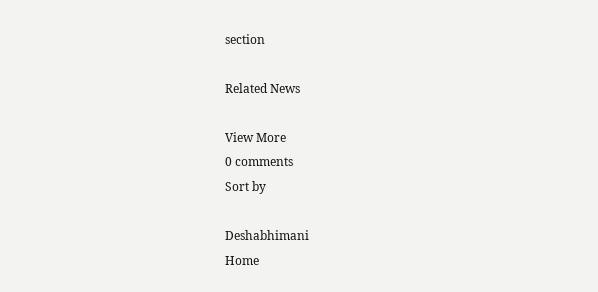section

Related News

View More
0 comments
Sort by

Deshabhimani
Home